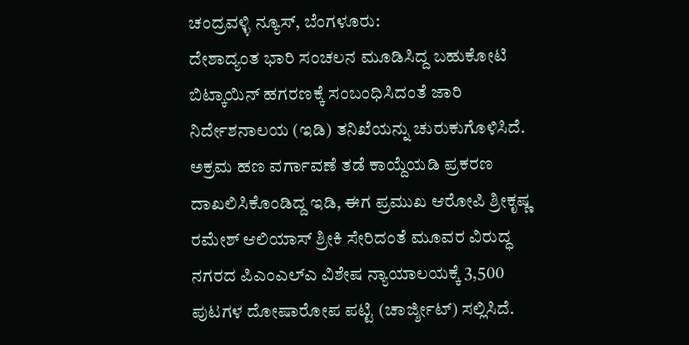ಚಂದ್ರವಳ್ಳಿ ನ್ಯೂಸ್, ಬೆಂಗಳೂರು:
ದೇಶಾದ್ಯಂತ ಭಾರಿ ಸಂಚಲನ ಮೂಡಿಸಿದ್ದ ಬಹುಕೋಟಿ ಬಿಟ್ಕಾಯಿನ್ ಹಗರಣಕ್ಕೆ ಸಂಬಂಧಿಸಿದಂತೆ ಜಾರಿ ನಿರ್ದೇಶನಾಲಯ (ಇಡಿ) ತನಿಖೆಯನ್ನು ಚುರುಕುಗೊಳಿಸಿದೆ. ಅಕ್ರಮ ಹಣ ವರ್ಗಾವಣೆ ತಡೆ ಕಾಯ್ದೆಯಡಿ ಪ್ರಕರಣ ದಾಖಲಿಸಿಕೊಂಡಿದ್ದ ಇಡಿ, ಈಗ ಪ್ರಮುಖ ಆರೋಪಿ ಶ್ರೀಕೃಷ್ಣ ರಮೇಶ್ ಆಲಿಯಾಸ್ ಶ್ರೀಕಿ ಸೇರಿದಂತೆ ಮೂವರ ವಿರುದ್ಧ ನಗರದ ಪಿಎಂಎಲ್ಎ ವಿಶೇಷ ನ್ಯಾಯಾಲಯಕ್ಕೆ 3,500 ಪುಟಗಳ ದೋಷಾರೋಪ ಪಟ್ಟಿ (ಚಾರ್ಜ್ಶೀಟ್) ಸಲ್ಲಿಸಿದೆ.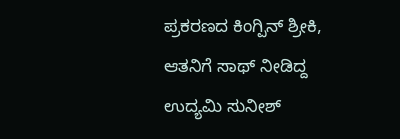ಪ್ರಕರಣದ ಕಿಂಗ್ಪಿನ್ ಶ್ರೀಕಿ, ಆತನಿಗೆ ಸಾಥ್ ನೀಡಿದ್ದ ಉದ್ಯಮಿ ಸುನೀಶ್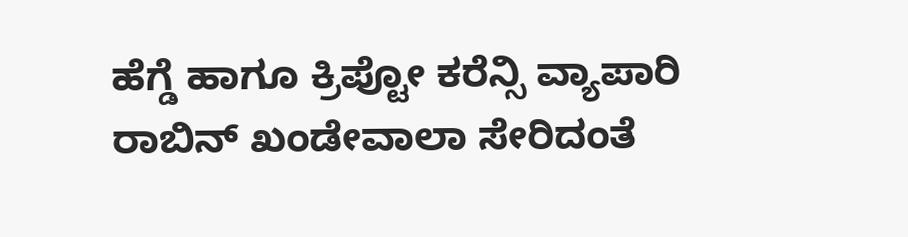ಹೆಗ್ಡೆ ಹಾಗೂ ಕ್ರಿಪ್ಟೋ ಕರೆನ್ಸಿ ವ್ಯಾಪಾರಿ ರಾಬಿನ್ ಖಂಡೇವಾಲಾ ಸೇರಿದಂತೆ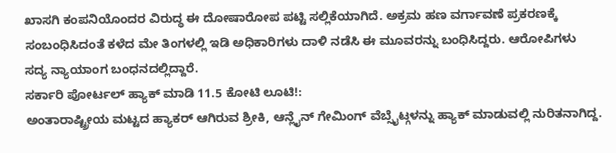ಖಾಸಗಿ ಕಂಪನಿಯೊಂದರ ವಿರುದ್ಧ ಈ ದೋಷಾರೋಪ ಪಟ್ಟಿ ಸಲ್ಲಿಕೆಯಾಗಿದೆ. ಅಕ್ರಮ ಹಣ ವರ್ಗಾವಣೆ ಪ್ರಕರಣಕ್ಕೆ ಸಂಬಂಧಿಸಿದಂತೆ ಕಳೆದ ಮೇ ತಿಂಗಳಲ್ಲಿ ಇಡಿ ಅಧಿಕಾರಿಗಳು ದಾಳಿ ನಡೆಸಿ ಈ ಮೂವರನ್ನು ಬಂಧಿಸಿದ್ದರು. ಆರೋಪಿಗಳು ಸದ್ಯ ನ್ಯಾಯಾಂಗ ಬಂಧನದಲ್ಲಿದ್ದಾರೆ.
ಸರ್ಕಾರಿ ಪೋರ್ಟಲ್ ಹ್ಯಾಕ್ ಮಾಡಿ 11.5 ಕೋಟಿ ಲೂಟಿ!:
ಅಂತಾರಾಷ್ಟ್ರೀಯ ಮಟ್ಟದ ಹ್ಯಾಕರ್ ಆಗಿರುವ ಶ್ರೀಕಿ, ಆನ್ಲೈನ್ ಗೇಮಿಂಗ್ ವೆಬ್ಸೈಟ್ಗಳನ್ನು ಹ್ಯಾಕ್ ಮಾಡುವಲ್ಲಿ ನುರಿತನಾಗಿದ್ದ.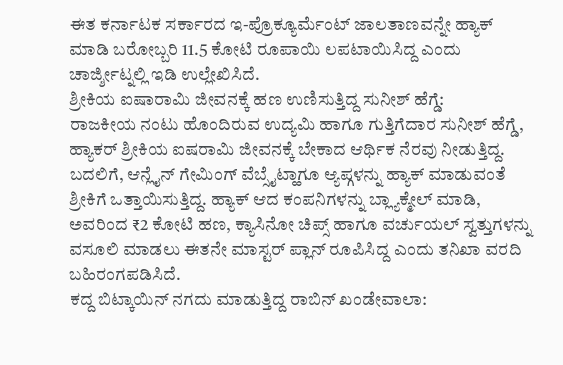ಈತ ಕರ್ನಾಟಕ ಸರ್ಕಾರದ ಇ-ಪ್ರೊಕ್ಯೂರ್ಮೆಂಟ್ ಜಾಲತಾಣವನ್ನೇ ಹ್ಯಾಕ್ ಮಾಡಿ ಬರೋಬ್ಬರಿ 11.5 ಕೋಟಿ ರೂಪಾಯಿ ಲಪಟಾಯಿಸಿದ್ದ ಎಂದು ಚಾರ್ಜ್ಶೀಟ್ನಲ್ಲಿ ಇಡಿ ಉಲ್ಲೇಖಿಸಿದೆ.
ಶ್ರೀಕಿಯ ಐಷಾರಾಮಿ ಜೀವನಕ್ಕೆ ಹಣ ಉಣಿಸುತ್ತಿದ್ದ ಸುನೀಶ್ ಹೆಗ್ಡೆ:
ರಾಜಕೀಯ ನಂಟು ಹೊಂದಿರುವ ಉದ್ಯಮಿ ಹಾಗೂ ಗುತ್ತಿಗೆದಾರ ಸುನೀಶ್ ಹೆಗ್ಡೆ, ಹ್ಯಾಕರ್ ಶ್ರೀಕಿಯ ಐಷರಾಮಿ ಜೀವನಕ್ಕೆ ಬೇಕಾದ ಆರ್ಥಿಕ ನೆರವು ನೀಡುತ್ತಿದ್ದ. ಬದಲಿಗೆ, ಆನ್ಲೈನ್ ಗೇಮಿಂಗ್ ವೆಬ್ಸೈಟ್ಹಾಗೂ ಆ್ಯಪ್ಗಳನ್ನು ಹ್ಯಾಕ್ ಮಾಡುವಂತೆ ಶ್ರೀಕಿಗೆ ಒತ್ತಾಯಿಸುತ್ತಿದ್ದ. ಹ್ಯಾಕ್ ಆದ ಕಂಪನಿಗಳನ್ನು ಬ್ಲ್ಯಾಕ್ಮೇಲ್ ಮಾಡಿ, ಅವರಿಂದ ₹2 ಕೋಟಿ ಹಣ, ಕ್ಯಾಸಿನೋ ಚಿಪ್ಸ್ ಹಾಗೂ ವರ್ಚುಯಲ್ ಸ್ವತ್ತುಗಳನ್ನು ವಸೂಲಿ ಮಾಡಲು ಈತನೇ ಮಾಸ್ಟರ್ ಪ್ಲಾನ್ ರೂಪಿಸಿದ್ದ ಎಂದು ತನಿಖಾ ವರದಿ ಬಹಿರಂಗಪಡಿಸಿದೆ.
ಕದ್ದ ಬಿಟ್ಕಾಯಿನ್ ನಗದು ಮಾಡುತ್ತಿದ್ದ ರಾಬಿನ್ ಖಂಡೇವಾಲಾ: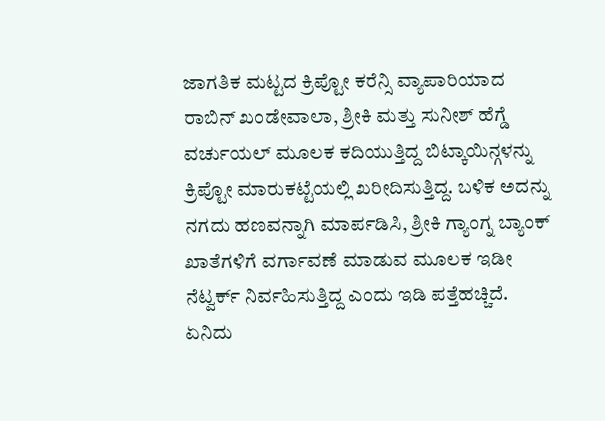ಜಾಗತಿಕ ಮಟ್ಟದ ಕ್ರಿಪ್ಟೋ ಕರೆನ್ಸಿ ವ್ಯಾಪಾರಿಯಾದ ರಾಬಿನ್ ಖಂಡೇವಾಲಾ, ಶ್ರೀಕಿ ಮತ್ತು ಸುನೀಶ್ ಹೆಗ್ಡೆ ವರ್ಚುಯಲ್ ಮೂಲಕ ಕದಿಯುತ್ತಿದ್ದ ಬಿಟ್ಕಾಯಿನ್ಗಳನ್ನು ಕ್ರಿಪ್ಟೋ ಮಾರುಕಟ್ಟೆಯಲ್ಲಿ ಖರೀದಿಸುತ್ತಿದ್ದ. ಬಳಿಕ ಅದನ್ನು ನಗದು ಹಣವನ್ನಾಗಿ ಮಾರ್ಪಡಿಸಿ, ಶ್ರೀಕಿ ಗ್ಯಾಂಗ್ನ ಬ್ಯಾಂಕ್ ಖಾತೆಗಳಿಗೆ ವರ್ಗಾವಣೆ ಮಾಡುವ ಮೂಲಕ ಇಡೀ ನೆಟ್ವರ್ಕ್ ನಿರ್ವಹಿಸುತ್ತಿದ್ದ ಎಂದು ಇಡಿ ಪತ್ತೆಹಚ್ಚಿದೆ.
ಏನಿದು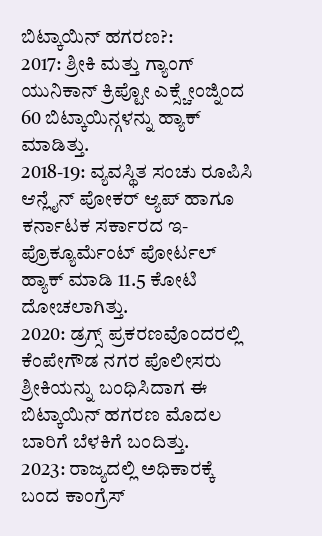ಬಿಟ್ಕಾಯಿನ್ ಹಗರಣ?:
2017: ಶ್ರೀಕಿ ಮತ್ತು ಗ್ಯಾಂಗ್ ಯುನಿಕಾನ್ ಕ್ರಿಪ್ಟೋ ಎಕ್ಸ್ಚೇಂಜ್ನಿಂದ 60 ಬಿಟ್ಕಾಯಿನ್ಗಳನ್ನು ಹ್ಯಾಕ್ ಮಾಡಿತ್ತು.
2018-19: ವ್ಯವಸ್ಥಿತ ಸಂಚು ರೂಪಿಸಿ ಆನ್ಲೈನ್ ಪೋಕರ್ ಆ್ಯಪ್ ಹಾಗೂ ಕರ್ನಾಟಕ ಸರ್ಕಾರದ ಇ-ಪ್ರೊಕ್ಯೂರ್ಮೆಂಟ್ ಪೋರ್ಟಲ್ ಹ್ಯಾಕ್ ಮಾಡಿ 11.5 ಕೋಟಿ ದೋಚಲಾಗಿತ್ತು.
2020: ಡ್ರಗ್ಸ್ ಪ್ರಕರಣವೊಂದರಲ್ಲಿ ಕೆಂಪೇಗೌಡ ನಗರ ಪೊಲೀಸರು ಶ್ರೀಕಿಯನ್ನು ಬಂಧಿಸಿದಾಗ ಈ ಬಿಟ್ಕಾಯಿನ್ ಹಗರಣ ಮೊದಲ ಬಾರಿಗೆ ಬೆಳಕಿಗೆ ಬಂದಿತ್ತು.
2023: ರಾಜ್ಯದಲ್ಲಿ ಅಧಿಕಾರಕ್ಕೆ ಬಂದ ಕಾಂಗ್ರೆಸ್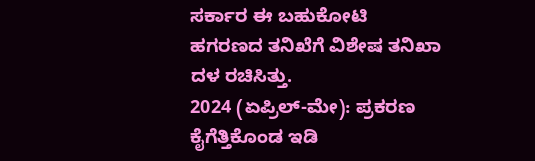ಸರ್ಕಾರ ಈ ಬಹುಕೋಟಿ ಹಗರಣದ ತನಿಖೆಗೆ ವಿಶೇಷ ತನಿಖಾ ದಳ ರಚಿಸಿತ್ತು.
2024 (ಏಪ್ರಿಲ್-ಮೇ): ಪ್ರಕರಣ ಕೈಗೆತ್ತಿಕೊಂಡ ಇಡಿ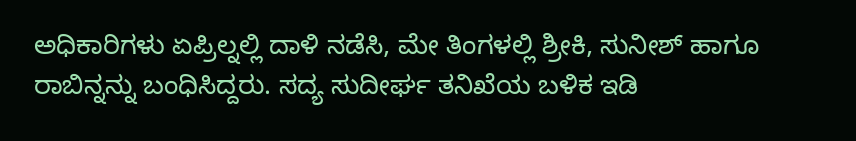ಅಧಿಕಾರಿಗಳು ಏಪ್ರಿಲ್ನಲ್ಲಿ ದಾಳಿ ನಡೆಸಿ, ಮೇ ತಿಂಗಳಲ್ಲಿ ಶ್ರೀಕಿ, ಸುನೀಶ್ ಹಾಗೂ ರಾಬಿನ್ನನ್ನು ಬಂಧಿಸಿದ್ದರು. ಸದ್ಯ ಸುದೀರ್ಘ ತನಿಖೆಯ ಬಳಿಕ ಇಡಿ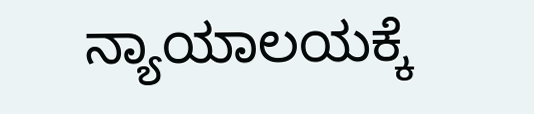ನ್ಯಾಯಾಲಯಕ್ಕೆ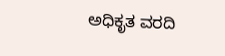ಅಧಿಕೃತ ವರದಿ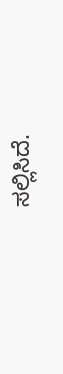ಸಲ್ಲಿಸಿದೆ.